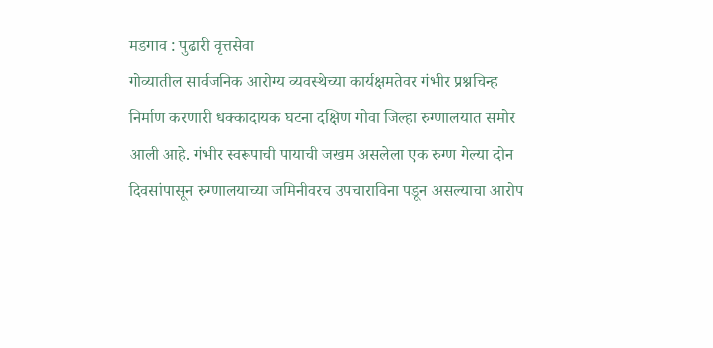मडगाव : पुढारी वृत्तसेवा
गोव्यातील सार्वजनिक आरोग्य व्यवस्थेच्या कार्यक्षमतेवर गंभीर प्रश्नचिन्ह निर्माण करणारी धक्कादायक घटना दक्षिण गोवा जिल्हा रुग्णालयात समोर आली आहे. गंभीर स्वरूपाची पायाची जखम असलेला एक रुग्ण गेल्या दोन दिवसांपासून रुग्णालयाच्या जमिनीवरच उपचाराविना पडून असल्याचा आरोप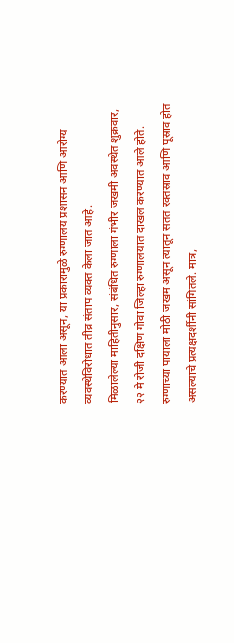करण्यात आला असून, या प्रकारामुळे रुग्णालय प्रशासन आणि आरोग्य व्यवस्थेविरोधात तीव्र संताप व्यक्त केला जात आहे.
मिळालेल्या माहितीनुसार, संबंधित रुग्णाला गंभीर जखमी अवस्थेत शुक्रवार, २२ मे रोजी दक्षिण गोवा जिल्हा रुग्णालयात दाखल करण्यात आले होते. रुग्णाच्या पायाला मोठी जखम असून त्यातून सतत रक्तस्राव आणि पूस्राव होत असल्याचे प्रत्यक्षदर्शीनी सांगितले. मात्र,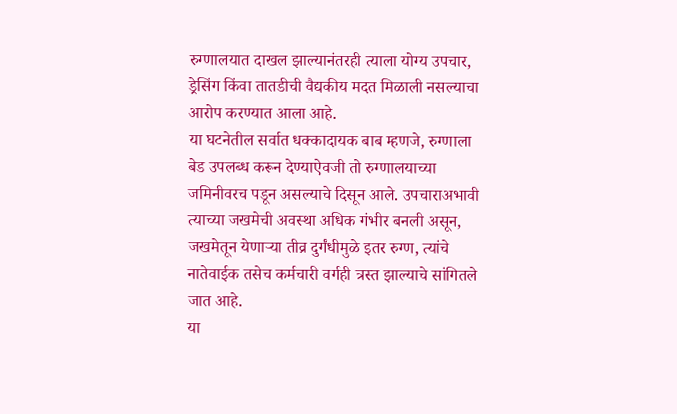रुग्णालयात दाखल झाल्यानंतरही त्याला योग्य उपचार, ड्रेसिंग किंवा तातडीची वैद्यकीय मदत मिळाली नसल्याचा आरोप करण्यात आला आहे.
या घटनेतील सर्वात धक्कादायक बाब म्हणजे, रुग्णाला बेड उपलब्ध करून देण्याऐवजी तो रुग्णालयाच्या जमिनीवरच पडून असल्याचे दिसून आले. उपचाराअभावी त्याच्या जखमेची अवस्था अधिक गंभीर बनली असून, जखमेतून येणाऱ्या तीव्र दुर्गंधीमुळे इतर रुग्ण, त्यांचे नातेवाईक तसेच कर्मचारी वर्गही त्रस्त झाल्याचे सांगितले जात आहे.
या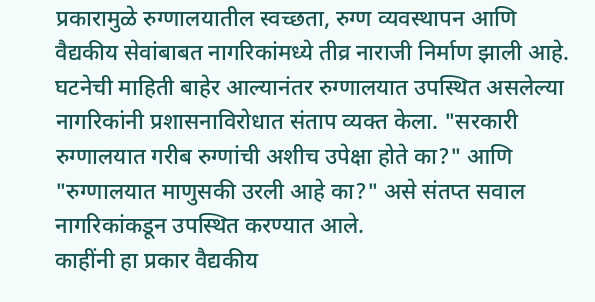प्रकारामुळे रुग्णालयातील स्वच्छता, रुग्ण व्यवस्थापन आणि वैद्यकीय सेवांबाबत नागरिकांमध्ये तीव्र नाराजी निर्माण झाली आहे. घटनेची माहिती बाहेर आल्यानंतर रुग्णालयात उपस्थित असलेल्या नागरिकांनी प्रशासनाविरोधात संताप व्यक्त केला. "सरकारी रुग्णालयात गरीब रुग्णांची अशीच उपेक्षा होते का?" आणि "रुग्णालयात माणुसकी उरली आहे का?" असे संतप्त सवाल नागरिकांकडून उपस्थित करण्यात आले.
काहींनी हा प्रकार वैद्यकीय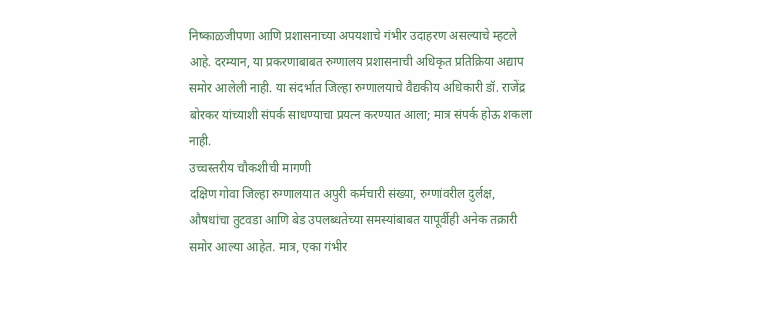निष्काळजीपणा आणि प्रशासनाच्या अपयशाचे गंभीर उदाहरण असल्याचे म्हटले आहे. दरम्यान, या प्रकरणाबाबत रुग्णालय प्रशासनाची अधिकृत प्रतिक्रिया अद्याप समोर आलेली नाही. या संदर्भात जिल्हा रुग्णालयाचे वैद्यकीय अधिकारी डॉ. राजेंद्र बोरकर यांच्याशी संपर्क साधण्याचा प्रयत्न करण्यात आला; मात्र संपर्क होऊ शकला नाही.
उच्चस्तरीय चौकशीची मागणी
दक्षिण गोवा जिल्हा रुग्णालयात अपुरी कर्मचारी संख्या, रुग्णांवरील दुर्लक्ष, औषधांचा तुटवडा आणि बेड उपलब्धतेच्या समस्यांबाबत यापूर्वीही अनेक तक्रारी समोर आल्या आहेत. मात्र, एका गंभीर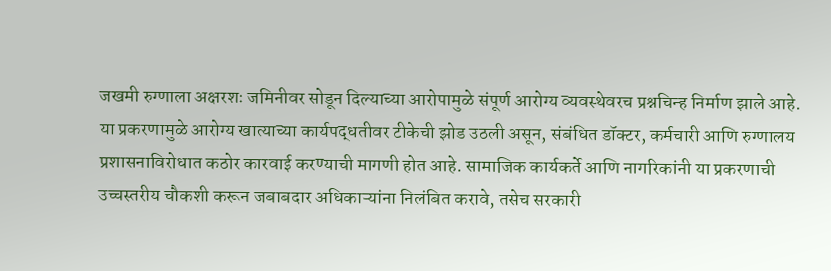जखमी रुग्णाला अक्षरशः जमिनीवर सोडून दिल्याच्या आरोपामुळे संपूर्ण आरोग्य व्यवस्थेवरच प्रश्नचिन्ह निर्माण झाले आहे.
या प्रकरणामुळे आरोग्य खात्याच्या कार्यपद्धतीवर टीकेची झोड उठली असून, संबंधित डॉक्टर, कर्मचारी आणि रुग्णालय प्रशासनाविरोधात कठोर कारवाई करण्याची मागणी होत आहे. सामाजिक कार्यकर्ते आणि नागरिकांनी या प्रकरणाची उच्चस्तरीय चौकशी करून जबाबदार अधिकाऱ्यांना निलंबित करावे, तसेच सरकारी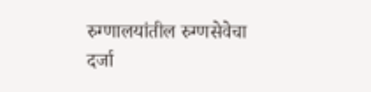रुग्णालयांतील रुग्णसेवेचा दर्जा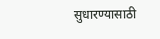सुधारण्यासाठी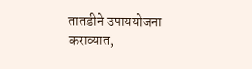तातडीने उपाययोजना कराव्यात,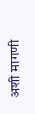अशी मागणी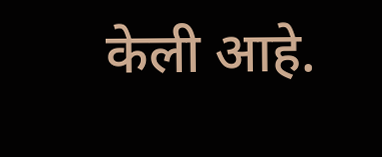केली आहे.